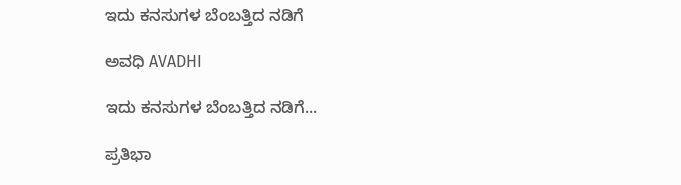ಇದು ಕನಸುಗಳ ಬೆಂಬತ್ತಿದ ನಡಿಗೆ‍

ಅವಧಿ AVADHI

ಇದು ಕನಸುಗಳ ಬೆಂಬತ್ತಿದ ನಡಿಗೆ...

ಪ್ರತಿಭಾ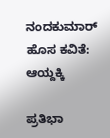ನಂದಕುಮಾರ್ ಹೊಸ ಕವಿತೆ: ಆಯ್ದಕ್ಕಿ

ಪ್ರತಿಭಾ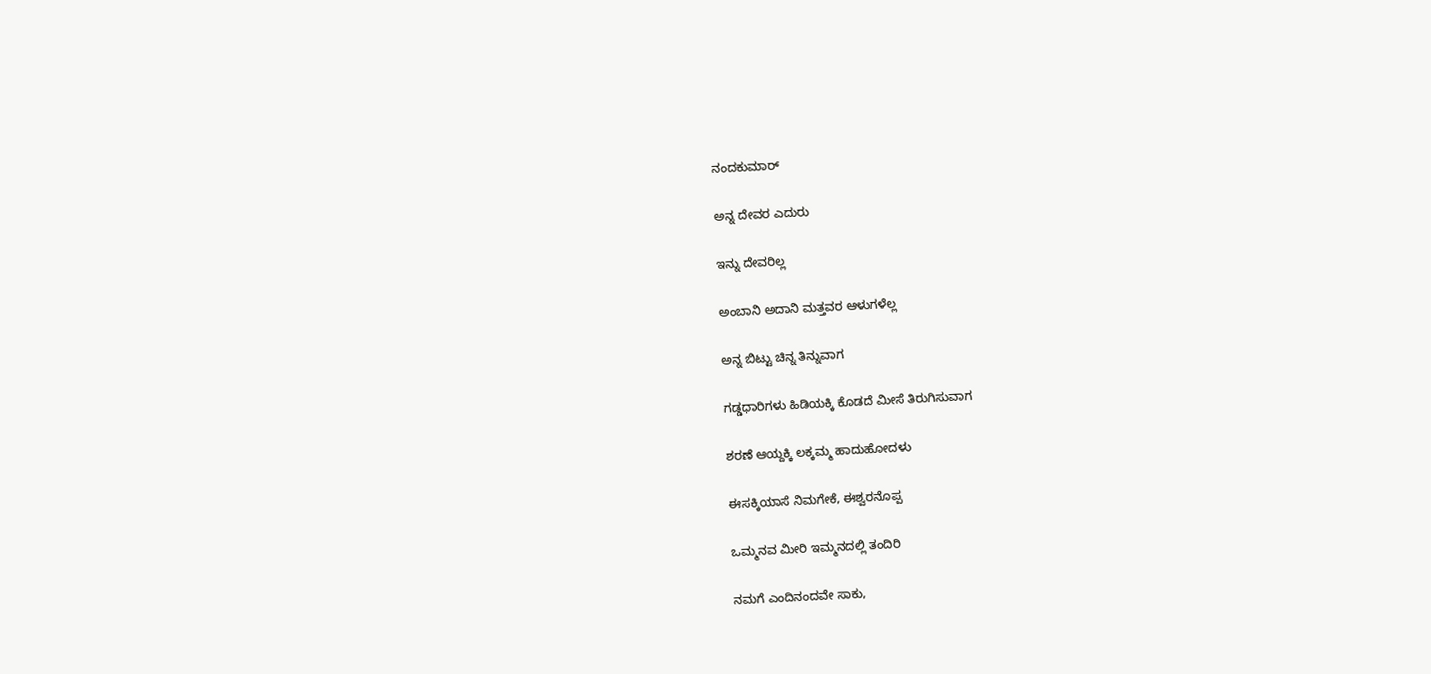ನಂದಕುಮಾರ್

ಅನ್ನ ದೇವರ ಎದುರು

ಇನ್ನು ದೇವರಿಲ್ಲ

ಅಂಬಾನಿ ಅದಾನಿ ಮತ್ತವರ ಆಳುಗಳೆಲ್ಲ

ಅನ್ನ ಬಿಟ್ಟು ಚಿನ್ನ ತಿನ್ನುವಾಗ

ಗಡ್ಡಧಾರಿಗಳು ಹಿಡಿಯಕ್ಕಿ ಕೊಡದೆ ಮೀಸೆ ತಿರುಗಿಸುವಾಗ

ಶರಣೆ ಆಯ್ದಕ್ಕಿ ಲಕ್ಕಮ್ಮ ಹಾದುಹೋದಳು

ಈಸಕ್ಕಿಯಾಸೆ ನಿಮಗೇಕೆ, ಈಶ್ವರನೊಪ್ಪ

ಒಮ್ಮನವ ಮೀರಿ ಇಮ್ಮನದಲ್ಲಿ ತಂದಿರಿ

ನಮಗೆ ಎಂದಿನಂದವೇ ಸಾಕು,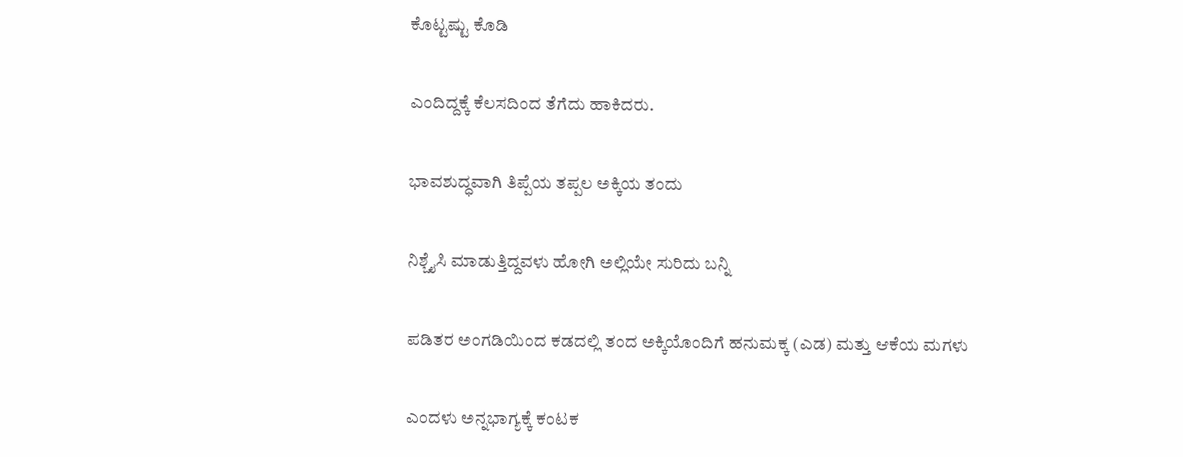ಕೊಟ್ಟಷ್ಟು ಕೊಡಿ

ಎಂದಿದ್ದಕ್ಕೆ ಕೆಲಸದಿಂದ ತೆಗೆದು ಹಾಕಿದರು.

ಭಾವಶುದ್ಧವಾಗಿ ತಿಪ್ಪೆಯ ತಪ್ಪಲ ಅಕ್ಕಿಯ ತಂದು

ನಿಶ್ಚೈಸಿ ಮಾಡುತ್ತಿದ್ದವಳು ಹೋಗಿ ಅಲ್ಲಿಯೇ ಸುರಿದು ಬನ್ನಿ

ಪಡಿತರ ಅಂಗಡಿಯಿಂದ ಕಡದಲ್ಲಿ ತಂದ ಅಕ್ಕಿಯೊಂದಿಗೆ ಹನುಮಕ್ಕ (ಎಡ) ಮತ್ತು ಆಕೆಯ ಮಗಳು

ಎಂದಳು ಅನ್ನಭಾಗ್ಯಕ್ಕೆ ಕಂಟಕ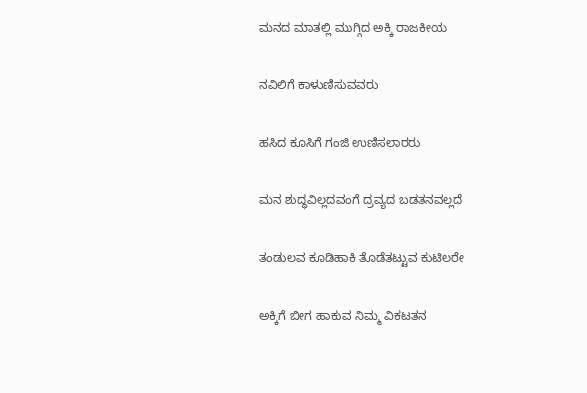ಮನದ ಮಾತಲ್ಲಿ ಮುಗ್ಗಿದ ಅಕ್ಕಿ ರಾಜಕೀಯ

ನವಿಲಿಗೆ ಕಾಳುಣಿಸುವವರು

ಹಸಿದ ಕೂಸಿಗೆ ಗಂಜಿ ಉಣಿಸಲಾರರು

ಮನ ಶುದ್ಧವಿಲ್ಲದವಂಗೆ ದ್ರವ್ಯದ ಬಡತನವಲ್ಲದೆ

ತಂಡುಲವ ಕೂಡಿಹಾಕಿ ತೊಡೆತಟ್ಟುವ ಕುಟಿಲರೇ

ಅಕ್ಕಿಗೆ ಬೀಗ ಹಾಕುವ ನಿಮ್ಮ ವಿಕಟತನ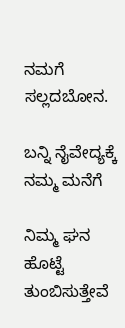ನಮಗೆ ಸಲ್ಲದಬೋನ.

ಬನ್ನಿ ನೈವೇದ್ಯಕ್ಕೆ ನಮ್ಮ ಮನೆಗೆ

ನಿಮ್ಮ ಘನ ಹೊಟ್ಟೆ ತುಂಬಿಸುತ್ತೇವೆ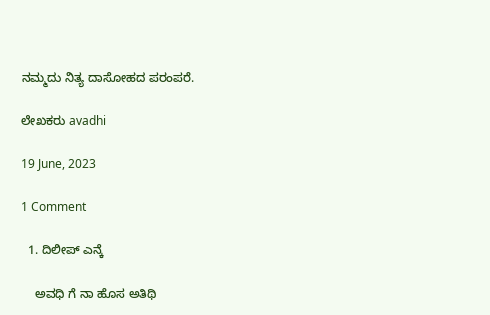ನಮ್ಮದು ನಿತ್ಯ ದಾಸೋಹದ ಪರಂಪರೆ.

ಲೇಖಕರು avadhi

19 June, 2023

1 Comment

  1. ದಿಲೀಪ್ ಎನ್ಕೆ

    ಅವಧಿ ಗೆ ನಾ ಹೊಸ ಅತಿಥಿ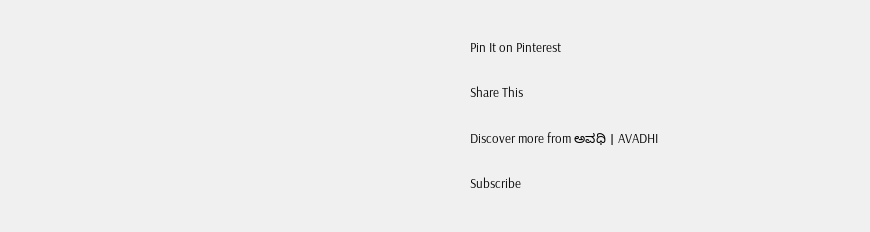Pin It on Pinterest

Share This

Discover more from ಅವಧಿ । AVADHI

Subscribe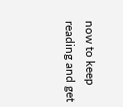now to keep reading and get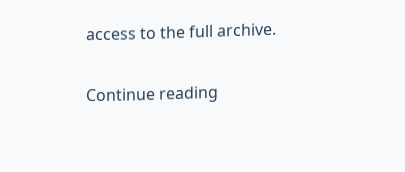access to the full archive.

Continue reading